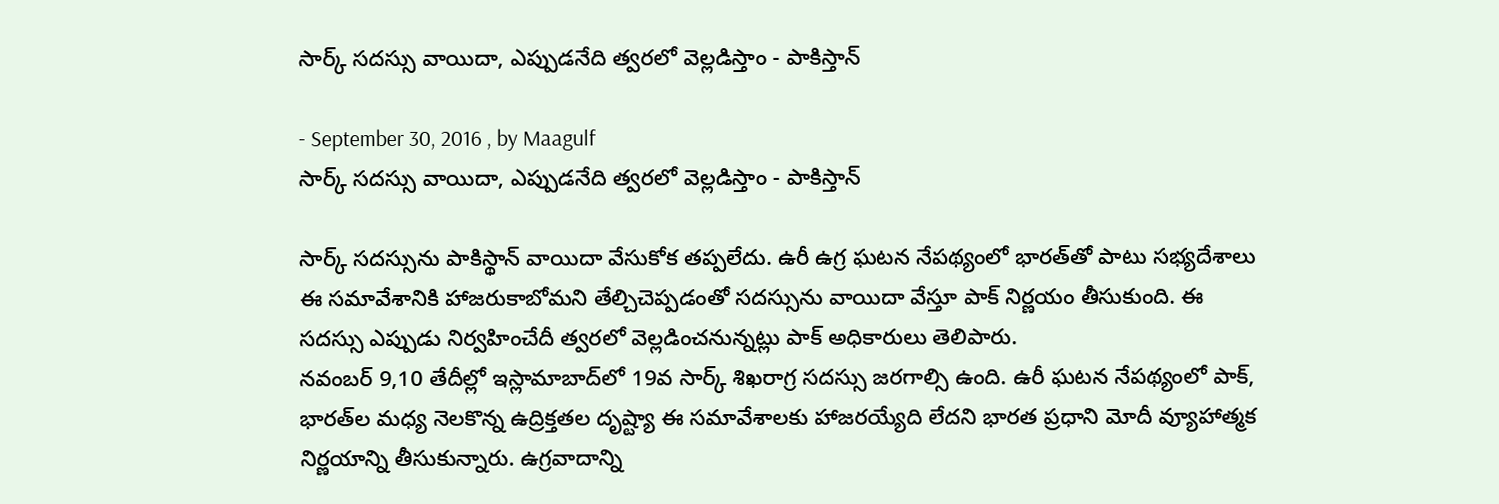సార్క్‌ సదస్సు వాయిదా, ఎప్పుడనేది త్వరలో వెల్లడిస్తాం - పాకిస్తాన్

- September 30, 2016 , by Maagulf
సార్క్‌ సదస్సు వాయిదా, ఎప్పుడనేది త్వరలో వెల్లడిస్తాం - పాకిస్తాన్

సార్క్‌ సదస్సును పాకిస్థాన్‌ వాయిదా వేసుకోక తప్పలేదు. ఉరీ ఉగ్ర ఘటన నేపథ్యంలో భారత్‌తో పాటు సభ్యదేశాలు ఈ సమావేశానికి హాజరుకాబోమని తేల్చిచెప్పడంతో సదస్సును వాయిదా వేస్తూ పాక్‌ నిర్ణయం తీసుకుంది. ఈ సదస్సు ఎప్పుడు నిర్వహించేదీ త్వరలో వెల్లడించనున్నట్లు పాక్‌ అధికారులు తెలిపారు.
నవంబర్‌ 9,10 తేదీల్లో ఇస్లామాబాద్‌లో 19వ సార్క్‌ శిఖరాగ్ర సదస్సు జరగాల్సి ఉంది. ఉరీ ఘటన నేపథ్యంలో పాక్‌, భారత్‌ల మధ్య నెలకొన్న ఉద్రిక్తతల దృష్ట్యా ఈ సమావేశాలకు హాజరయ్యేది లేదని భారత ప్రధాని మోదీ వ్యూహాత్మక నిర్ణయాన్ని తీసుకున్నారు. ఉగ్రవాదాన్ని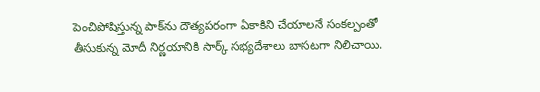పెంచిపోషిస్తున్న పాక్‌ను దౌత్యపరంగా ఏకాకిని చేయాలనే సంకల్పంతో తీసుకున్న మోదీ నిర్ణయానికి సార్క్‌ సభ్యదేశాలు బాసటగా నిలిచాయి.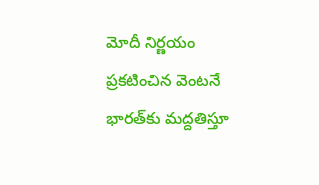మోదీ నిర్ణయం ప్రకటించిన వెంటనే భారత్‌కు మద్దతిస్తూ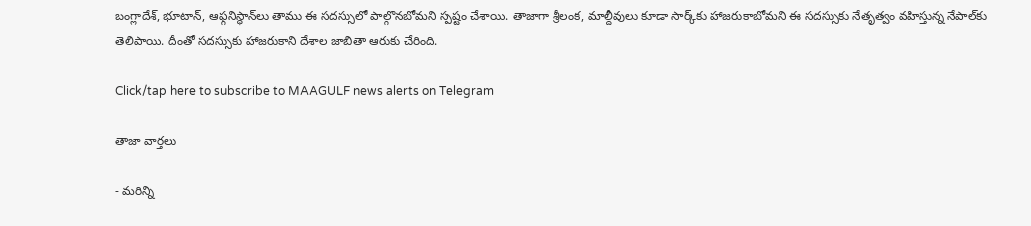బంగ్లాదేశ్‌, భూటాన్‌, ఆఫ్గనిస్థాన్‌లు తాము ఈ సదస్సులో పాల్గొనబోమని స్పష్టం చేశాయి. తాజాగా శ్రీలంక, మాల్దీవులు కూడా సార్క్‌కు హాజరుకాబోమని ఈ సదస్సుకు నేతృత్వం వహిస్తున్న నేపాల్‌కు తెలిపాయి. దీంతో సదస్సుకు హాజరుకాని దేశాల జాబితా ఆరుకు చేరింది.

Click/tap here to subscribe to MAAGULF news alerts on Telegram

తాజా వార్తలు

- మరిన్ని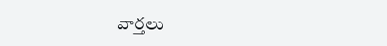వార్తలు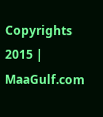Copyrights 2015 | MaaGulf.com